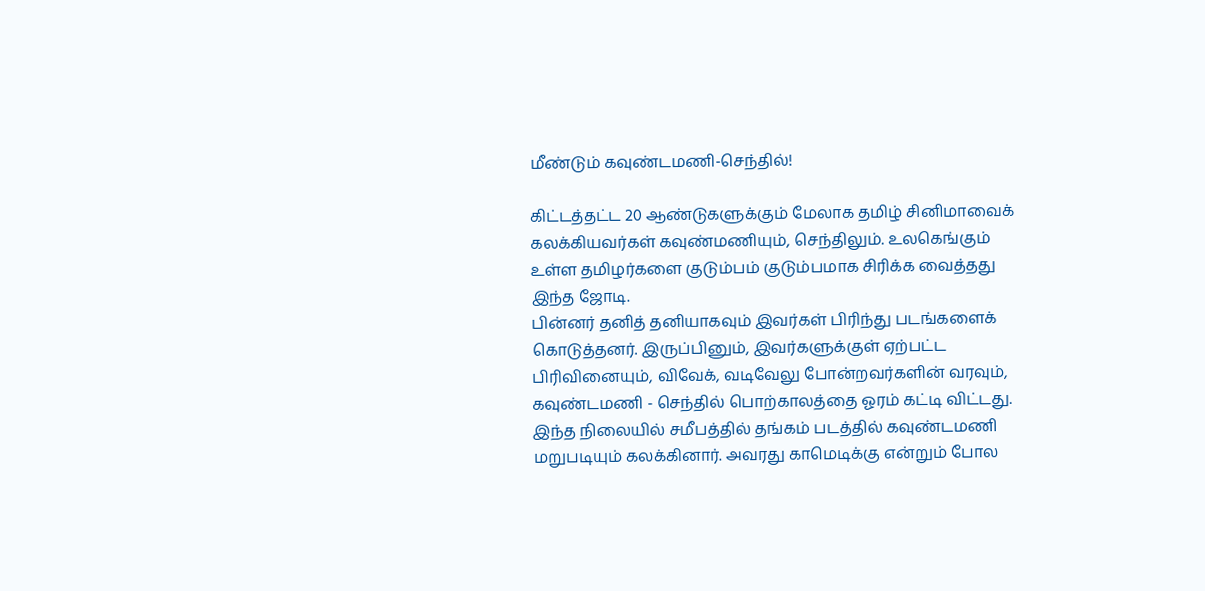மீண்டும் கவுண்டமணி-செந்தில்!

கிட்டத்தட்ட 20 ஆண்டுகளுக்கும் மேலாக தமிழ் சினிமாவைக் கலக்கியவர்கள் கவுண்மணியும், செந்திலும். உலகெங்கும் உள்ள தமிழர்களை குடும்பம் குடும்பமாக சிரிக்க வைத்தது இந்த ஜோடி.
பின்னர் தனித் தனியாகவும் இவர்கள் பிரிந்து படங்களைக் கொடுத்தனர். இருப்பினும், இவர்களுக்குள் ஏற்பட்ட பிரிவினையும், விவேக், வடிவேலு போன்றவர்களின் வரவும், கவுண்டமணி - செந்தில் பொற்காலத்தை ஓரம் கட்டி விட்டது.
இந்த நிலையில் சமீபத்தில் தங்கம் படத்தில் கவுண்டமணி மறுபடியும் கலக்கினார். அவரது காமெடிக்கு என்றும் போல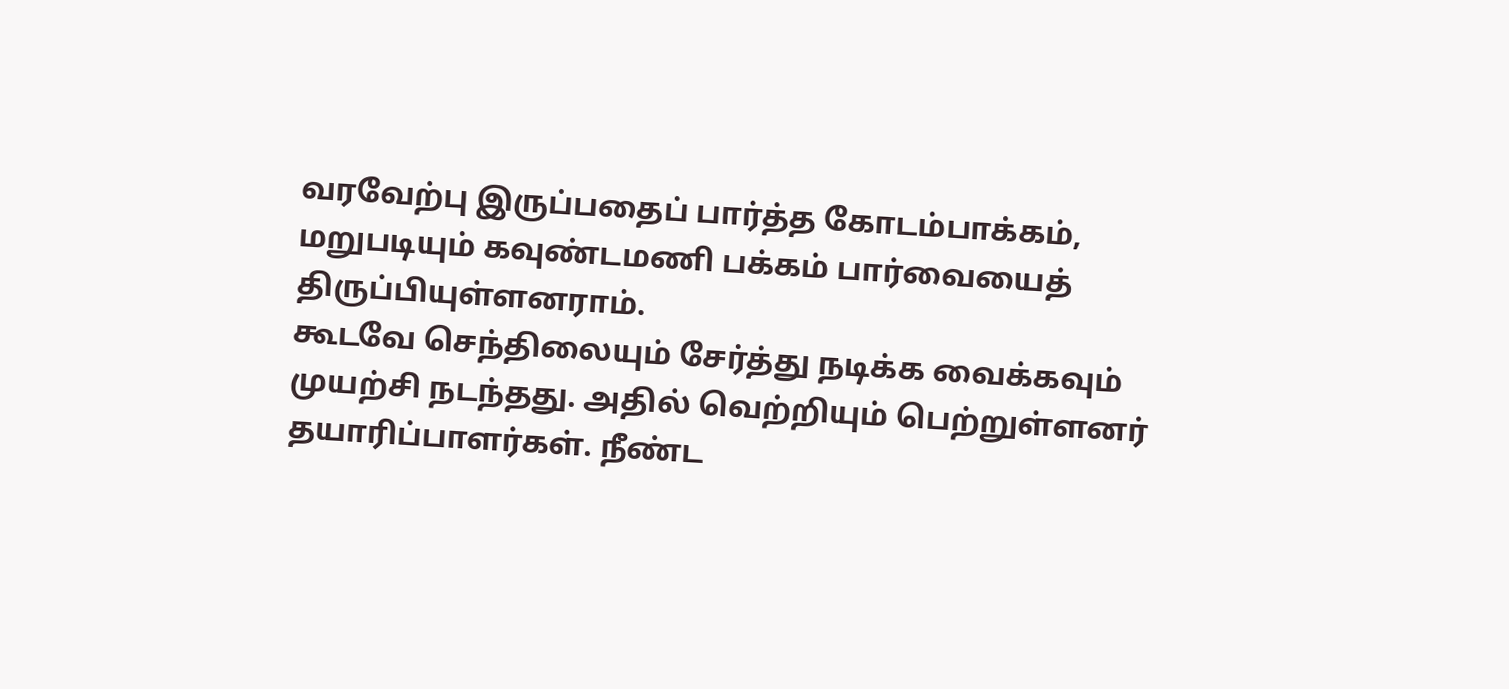வரவேற்பு இருப்பதைப் பார்த்த கோடம்பாக்கம், மறுபடியும் கவுண்டமணி பக்கம் பார்வையைத் திருப்பியுள்ளனராம்.
கூடவே செந்திலையும் சேர்த்து நடிக்க வைக்கவும் முயற்சி நடந்தது. அதில் வெற்றியும் பெற்றுள்ளனர் தயாரிப்பாளர்கள். நீண்ட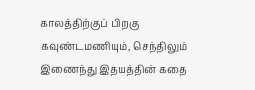காலத்திற்குப் பிறகு கவுண்டமணியும், செந்திலும் இணைந்து இதயத்தின் கதை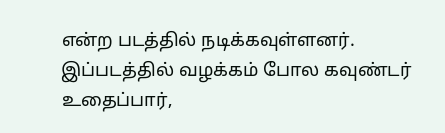என்ற படத்தில் நடிக்கவுள்ளனர்.
இப்படத்தில் வழக்கம் போல கவுண்டர் உதைப்பார்,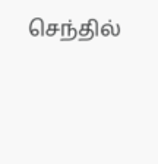செந்தில்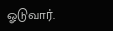ஓடுவார்.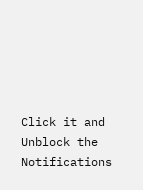Click it and Unblock the Notifications